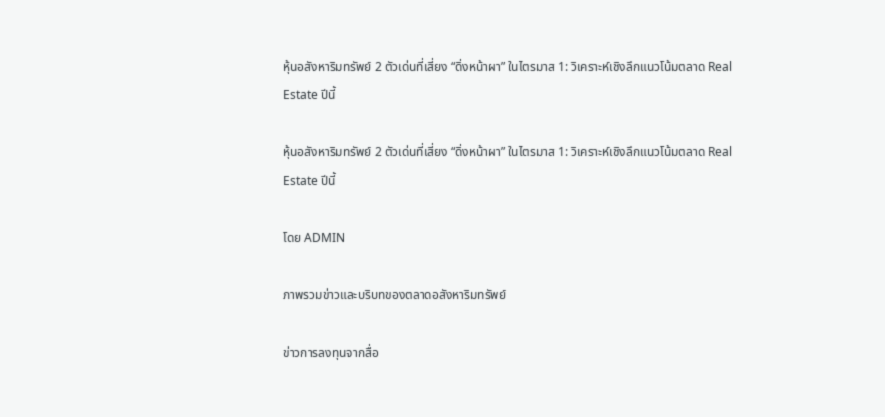หุ้นอสังหาริมทรัพย์ 2 ตัวเด่นที่เสี่ยง “ดิ่งหน้าผา” ในไตรมาส 1: วิเคราะห์เชิงลึกแนวโน้มตลาด Real Estate ปีนี้

หุ้นอสังหาริมทรัพย์ 2 ตัวเด่นที่เสี่ยง “ดิ่งหน้าผา” ในไตรมาส 1: วิเคราะห์เชิงลึกแนวโน้มตลาด Real Estate ปีนี้

โดย ADMIN

ภาพรวมข่าวและบริบทของตลาดอสังหาริมทรัพย์

ข่าวการลงทุนจากสื่อ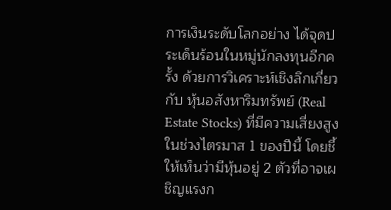การเงินระดับโลกอย่าง ได้จุดประเด็นร้อนในหมู่นักลงทุนอีกครั้ง ด้วยการวิเคราะห์เชิงลึกเกี่ยวกับ หุ้นอสังหาริมทรัพย์ (Real Estate Stocks) ที่มีความเสี่ยงสูงในช่วงไตรมาส 1 ของปีนี้ โดยชี้ให้เห็นว่ามีหุ้นอยู่ 2 ตัวที่อาจเผชิญแรงก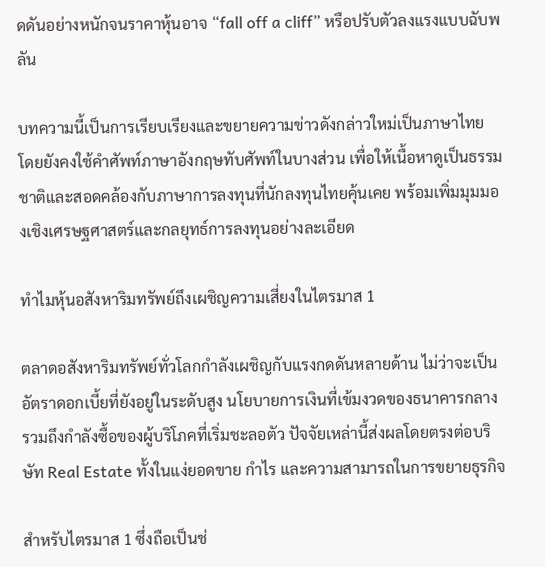ดดันอย่างหนักจนราคาหุ้นอาจ “fall off a cliff” หรือปรับตัวลงแรงแบบฉับพลัน

บทความนี้เป็นการเรียบเรียงและขยายความข่าวดังกล่าวใหม่เป็นภาษาไทย โดยยังคงใช้คำศัพท์ภาษาอังกฤษทับศัพท์ในบางส่วน เพื่อให้เนื้อหาดูเป็นธรรมชาติและสอดคล้องกับภาษาการลงทุนที่นักลงทุนไทยคุ้นเคย พร้อมเพิ่มมุมมองเชิงเศรษฐศาสตร์และกลยุทธ์การลงทุนอย่างละเอียด

ทำไมหุ้นอสังหาริมทรัพย์ถึงเผชิญความเสี่ยงในไตรมาส 1

ตลาดอสังหาริมทรัพย์ทั่วโลกกำลังเผชิญกับแรงกดดันหลายด้าน ไม่ว่าจะเป็นอัตราดอกเบี้ยที่ยังอยู่ในระดับสูง นโยบายการเงินที่เข้มงวดของธนาคารกลาง รวมถึงกำลังซื้อของผู้บริโภคที่เริ่มชะลอตัว ปัจจัยเหล่านี้ส่งผลโดยตรงต่อบริษัท Real Estate ทั้งในแง่ยอดขาย กำไร และความสามารถในการขยายธุรกิจ

สำหรับไตรมาส 1 ซึ่งถือเป็นช่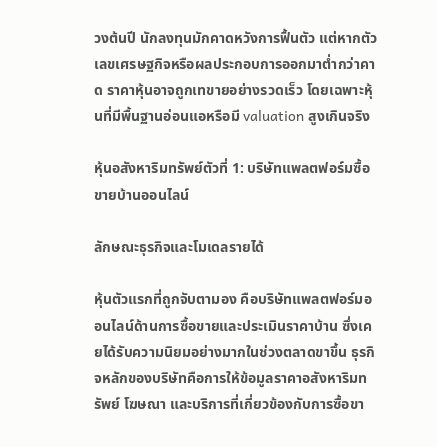วงต้นปี นักลงทุนมักคาดหวังการฟื้นตัว แต่หากตัวเลขเศรษฐกิจหรือผลประกอบการออกมาต่ำกว่าคาด ราคาหุ้นอาจถูกเทขายอย่างรวดเร็ว โดยเฉพาะหุ้นที่มีพื้นฐานอ่อนแอหรือมี valuation สูงเกินจริง

หุ้นอสังหาริมทรัพย์ตัวที่ 1: บริษัทแพลตฟอร์มซื้อขายบ้านออนไลน์

ลักษณะธุรกิจและโมเดลรายได้

หุ้นตัวแรกที่ถูกจับตามอง คือบริษัทแพลตฟอร์มออนไลน์ด้านการซื้อขายและประเมินราคาบ้าน ซึ่งเคยได้รับความนิยมอย่างมากในช่วงตลาดขาขึ้น ธุรกิจหลักของบริษัทคือการให้ข้อมูลราคาอสังหาริมทรัพย์ โฆษณา และบริการที่เกี่ยวข้องกับการซื้อขา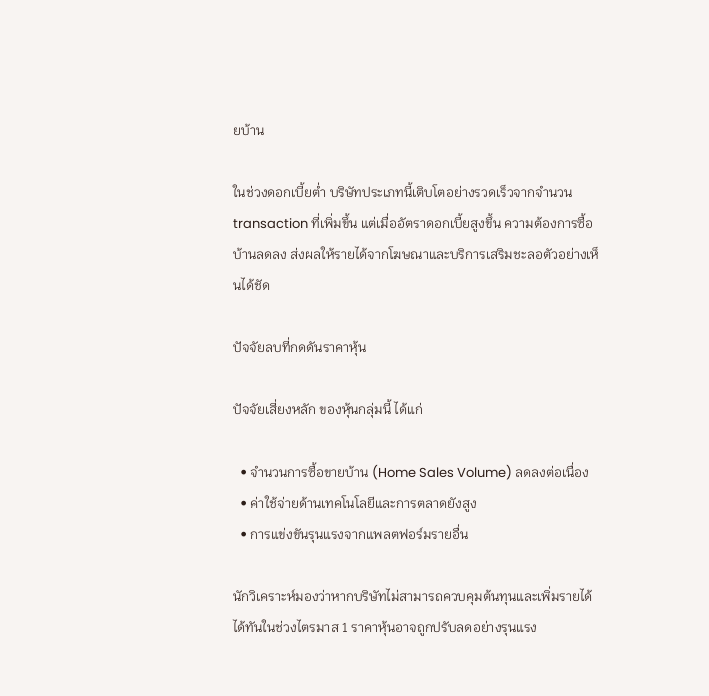ยบ้าน

ในช่วงดอกเบี้ยต่ำ บริษัทประเภทนี้เติบโตอย่างรวดเร็วจากจำนวน transaction ที่เพิ่มขึ้น แต่เมื่ออัตราดอกเบี้ยสูงขึ้น ความต้องการซื้อบ้านลดลง ส่งผลให้รายได้จากโฆษณาและบริการเสริมชะลอตัวอย่างเห็นได้ชัด

ปัจจัยลบที่กดดันราคาหุ้น

ปัจจัยเสี่ยงหลัก ของหุ้นกลุ่มนี้ ได้แก่

  • จำนวนการซื้อขายบ้าน (Home Sales Volume) ลดลงต่อเนื่อง
  • ค่าใช้จ่ายด้านเทคโนโลยีและการตลาดยังสูง
  • การแข่งขันรุนแรงจากแพลตฟอร์มรายอื่น

นักวิเคราะห์มองว่าหากบริษัทไม่สามารถควบคุมต้นทุนและเพิ่มรายได้ได้ทันในช่วงไตรมาส 1 ราคาหุ้นอาจถูกปรับลดอย่างรุนแรง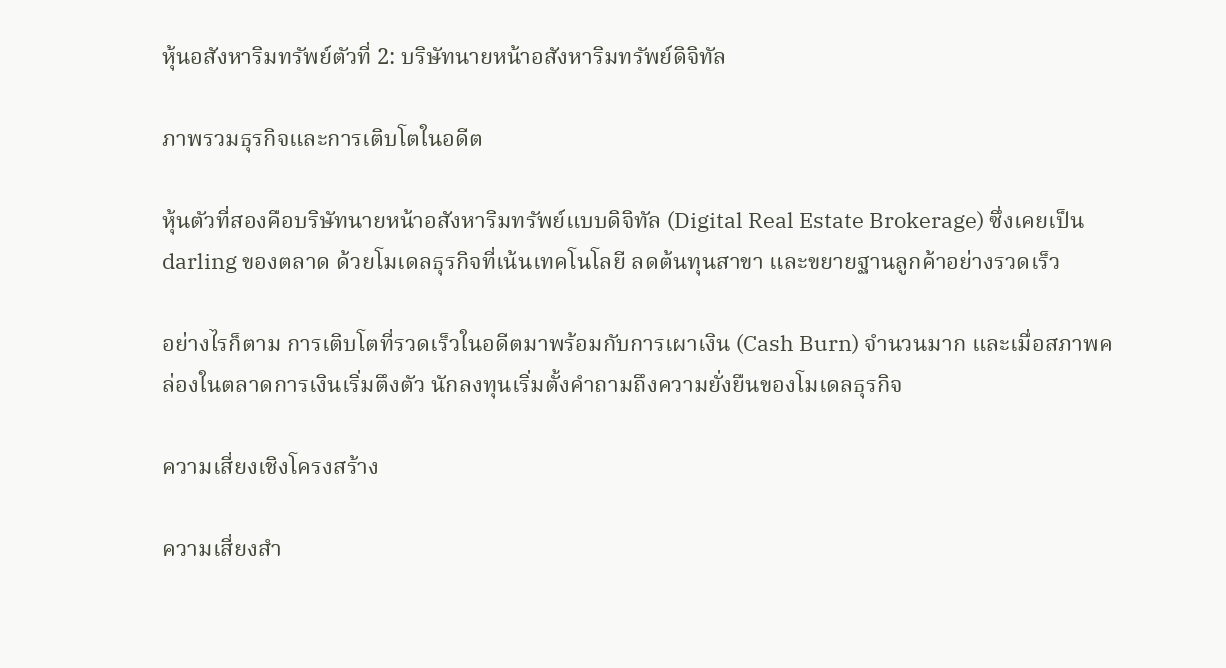หุ้นอสังหาริมทรัพย์ตัวที่ 2: บริษัทนายหน้าอสังหาริมทรัพย์ดิจิทัล

ภาพรวมธุรกิจและการเติบโตในอดีต

หุ้นตัวที่สองคือบริษัทนายหน้าอสังหาริมทรัพย์แบบดิจิทัล (Digital Real Estate Brokerage) ซึ่งเคยเป็น darling ของตลาด ด้วยโมเดลธุรกิจที่เน้นเทคโนโลยี ลดต้นทุนสาขา และขยายฐานลูกค้าอย่างรวดเร็ว

อย่างไรก็ตาม การเติบโตที่รวดเร็วในอดีตมาพร้อมกับการเผาเงิน (Cash Burn) จำนวนมาก และเมื่อสภาพคล่องในตลาดการเงินเริ่มตึงตัว นักลงทุนเริ่มตั้งคำถามถึงความยั่งยืนของโมเดลธุรกิจ

ความเสี่ยงเชิงโครงสร้าง

ความเสี่ยงสำ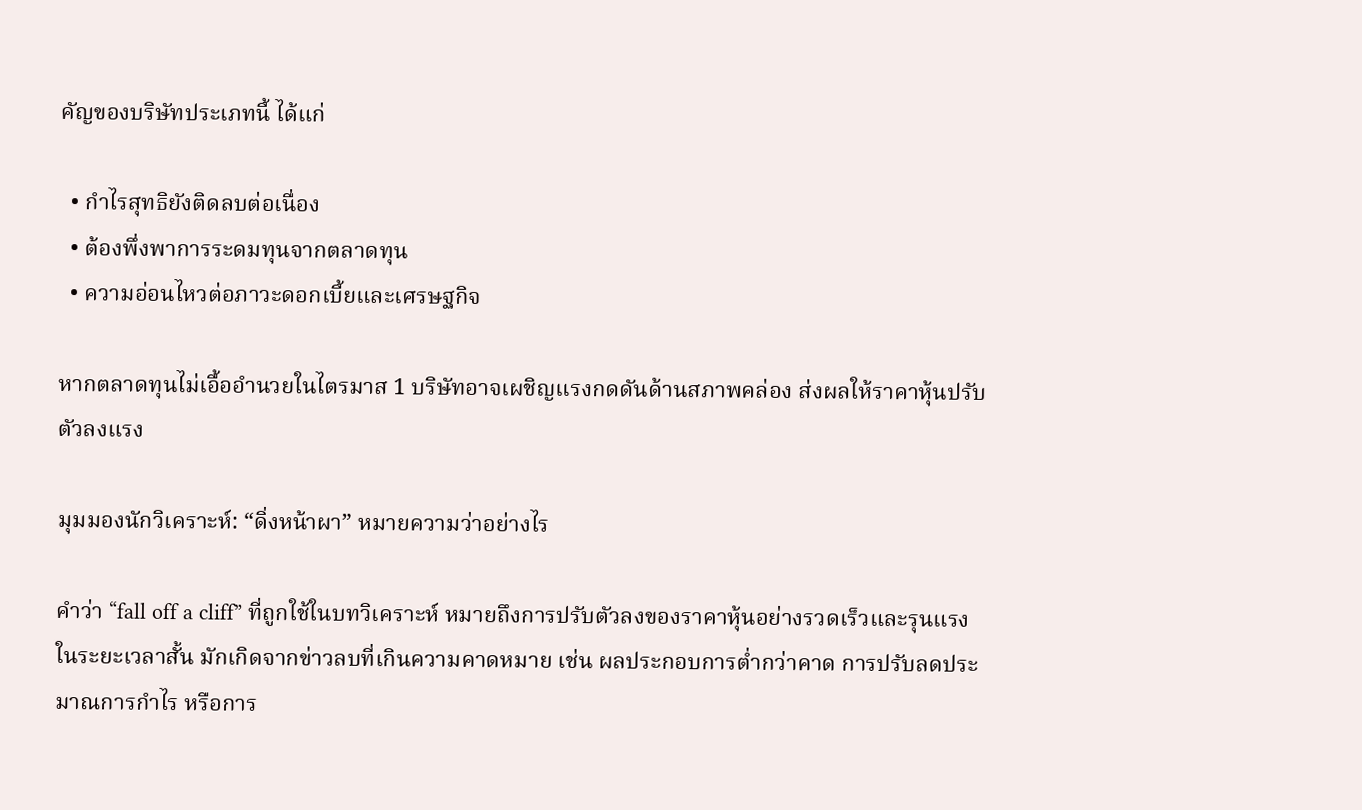คัญของบริษัทประเภทนี้ ได้แก่

  • กำไรสุทธิยังติดลบต่อเนื่อง
  • ต้องพึ่งพาการระดมทุนจากตลาดทุน
  • ความอ่อนไหวต่อภาวะดอกเบี้ยและเศรษฐกิจ

หากตลาดทุนไม่เอื้ออำนวยในไตรมาส 1 บริษัทอาจเผชิญแรงกดดันด้านสภาพคล่อง ส่งผลให้ราคาหุ้นปรับตัวลงแรง

มุมมองนักวิเคราะห์: “ดิ่งหน้าผา” หมายความว่าอย่างไร

คำว่า “fall off a cliff” ที่ถูกใช้ในบทวิเคราะห์ หมายถึงการปรับตัวลงของราคาหุ้นอย่างรวดเร็วและรุนแรงในระยะเวลาสั้น มักเกิดจากข่าวลบที่เกินความคาดหมาย เช่น ผลประกอบการต่ำกว่าคาด การปรับลดประมาณการกำไร หรือการ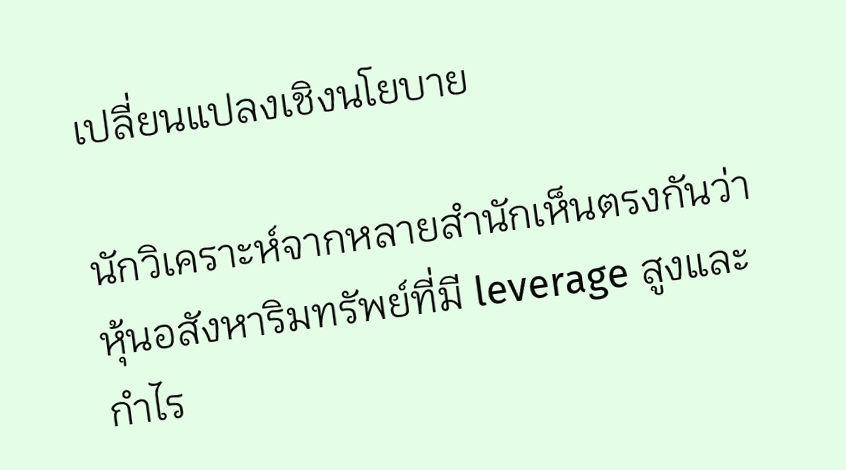เปลี่ยนแปลงเชิงนโยบาย

นักวิเคราะห์จากหลายสำนักเห็นตรงกันว่า หุ้นอสังหาริมทรัพย์ที่มี leverage สูงและกำไร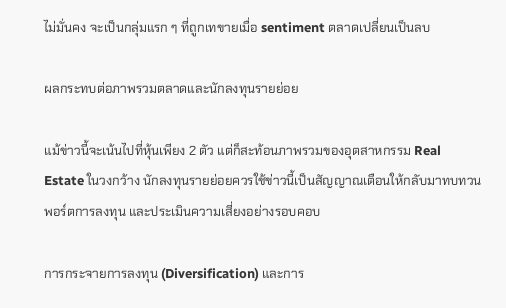ไม่มั่นคง จะเป็นกลุ่มแรก ๆ ที่ถูกเทขายเมื่อ sentiment ตลาดเปลี่ยนเป็นลบ

ผลกระทบต่อภาพรวมตลาดและนักลงทุนรายย่อย

แม้ข่าวนี้จะเน้นไปที่หุ้นเพียง 2 ตัว แต่ก็สะท้อนภาพรวมของอุตสาหกรรม Real Estate ในวงกว้าง นักลงทุนรายย่อยควรใช้ข่าวนี้เป็นสัญญาณเตือนให้กลับมาทบทวนพอร์ตการลงทุน และประเมินความเสี่ยงอย่างรอบคอบ

การกระจายการลงทุน (Diversification) และการ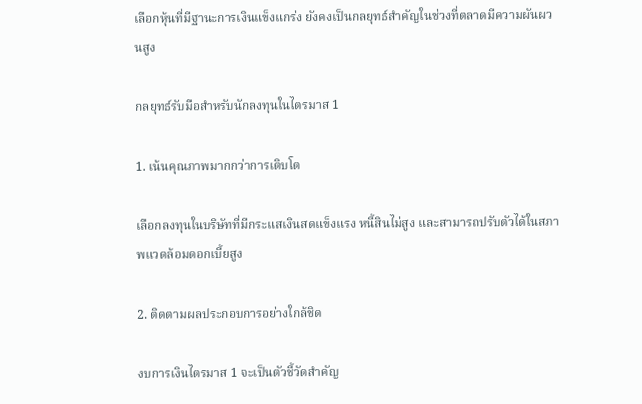เลือกหุ้นที่มีฐานะการเงินแข็งแกร่ง ยังคงเป็นกลยุทธ์สำคัญในช่วงที่ตลาดมีความผันผวนสูง

กลยุทธ์รับมือสำหรับนักลงทุนในไตรมาส 1

1. เน้นคุณภาพมากกว่าการเติบโต

เลือกลงทุนในบริษัทที่มีกระแสเงินสดแข็งแรง หนี้สินไม่สูง และสามารถปรับตัวได้ในสภาพแวดล้อมดอกเบี้ยสูง

2. ติดตามผลประกอบการอย่างใกล้ชิด

งบการเงินไตรมาส 1 จะเป็นตัวชี้วัดสำคัญ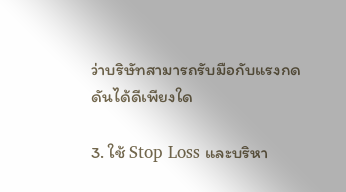ว่าบริษัทสามารถรับมือกับแรงกดดันได้ดีเพียงใด

3. ใช้ Stop Loss และบริหา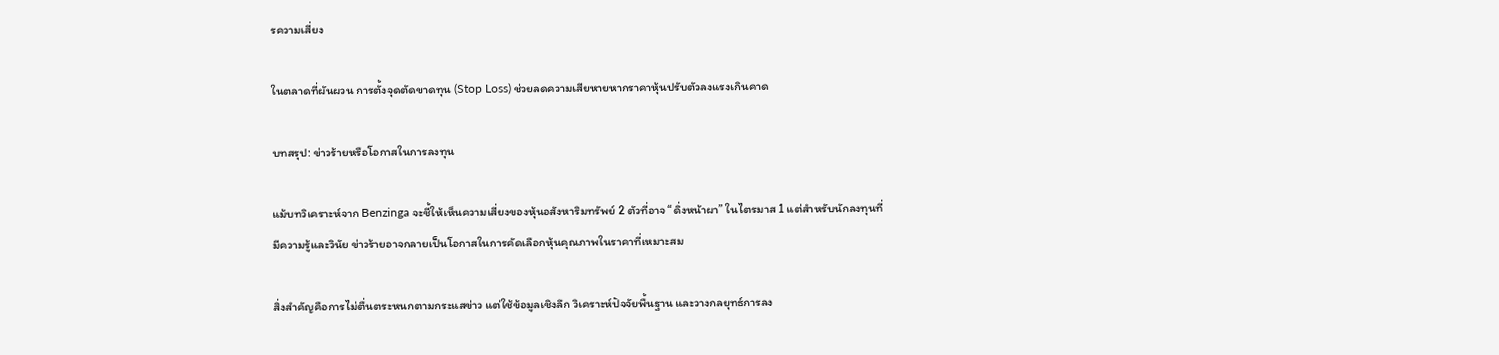รความเสี่ยง

ในตลาดที่ผันผวน การตั้งจุดตัดขาดทุน (Stop Loss) ช่วยลดความเสียหายหากราคาหุ้นปรับตัวลงแรงเกินคาด

บทสรุป: ข่าวร้ายหรือโอกาสในการลงทุน

แม้บทวิเคราะห์จาก Benzinga จะชี้ให้เห็นความเสี่ยงของหุ้นอสังหาริมทรัพย์ 2 ตัวที่อาจ “ดิ่งหน้าผา” ในไตรมาส 1 แต่สำหรับนักลงทุนที่มีความรู้และวินัย ข่าวร้ายอาจกลายเป็นโอกาสในการคัดเลือกหุ้นคุณภาพในราคาที่เหมาะสม

สิ่งสำคัญคือการไม่ตื่นตระหนกตามกระแสข่าว แต่ใช้ข้อมูลเชิงลึก วิเคราะห์ปัจจัยพื้นฐาน และวางกลยุทธ์การลง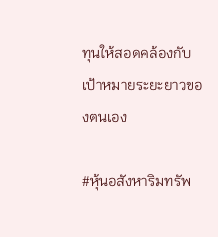ทุนให้สอดคล้องกับเป้าหมายระยะยาวของตนเอง

#หุ้นอสังหาริมทรัพ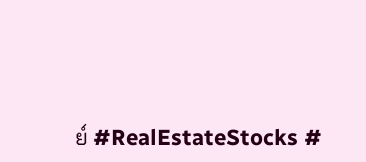ย์ #RealEstateStocks #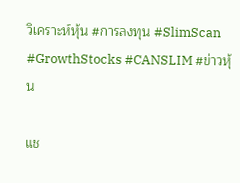วิเคราะห์หุ้น #การลงทุน #SlimScan #GrowthStocks #CANSLIM #ข่าวหุ้น

แช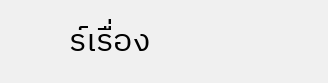ร์เรื่อง